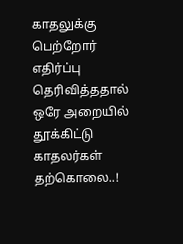காதலுக்கு பெற்றோர் எதிர்ப்பு தெரிவித்ததால் ஒரே அறையில் தூக்கிட்டு காதலர்கள் தற்கொலை..!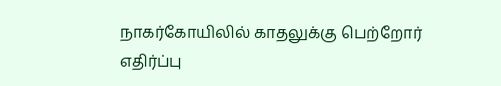நாகர்கோயிலில் காதலுக்கு பெற்றோர் எதிர்ப்பு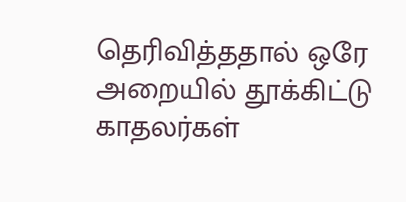தெரிவித்ததால் ஒரே அறையில் தூக்கிட்டு காதலர்கள்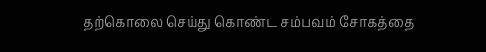தற்கொலை செய்து கொண்ட சம்பவம் சோகத்தை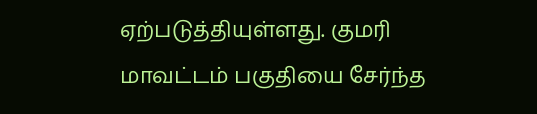ஏற்படுத்தியுள்ளது. குமரி மாவட்டம் பகுதியை சேர்ந்த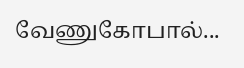வேணுகோபால்...